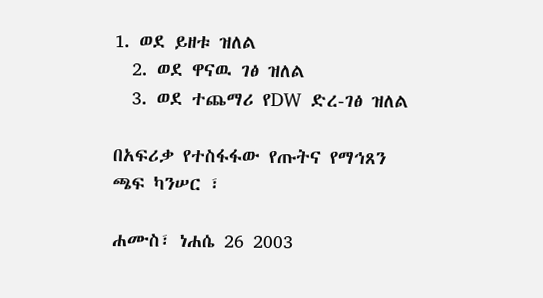1. ወደ ይዘቱ ዝለል
  2. ወደ ዋናዉ ገፅ ዝለል
  3. ወደ ተጨማሪ የDW ድረ-ገፅ ዝለል

በአፍሪቃ የተስፋፋው የጡትና የማኅጸን ጫፍ ካንሠር ፣

ሐሙስ፣ ነሐሴ 26 2003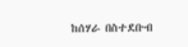ከሰሃራ በስተደቡብ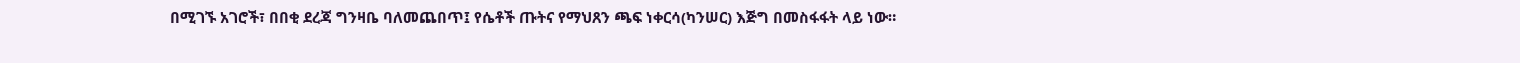በሚገኙ አገሮች፣ በበቂ ደረጃ ግንዛቤ ባለመጨበጥ፤ የሴቶች ጡትና የማህጸን ጫፍ ነቀርሳ(ካንሠር) እጅግ በመስፋፋት ላይ ነው።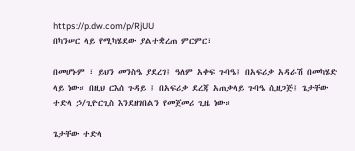https://p.dw.com/p/RjUU
በካንሠር ላይ የሚካሄደው ያልተቋረጠ ምርምር፣

በመሆኑም ፣ ይህን መንስዔ ያደረገ፤ ዓለም አቀፍ ጉባዔ፤ በአፍሪቃ አዳራሽ በመካሄድ ላይ ነው። በዚህ ርእሰ ጉዳይ ፤ በአፍሪቃ ደረጃ አጠቃላይ ጉባዔ ሲዘጋጅ፤ ጌታቸው ተድላ ኃ/ጊዮርጊስ እንደዘገበልን የመጀመሪ ጊዜ ነው።

ጌታቸው ተድላ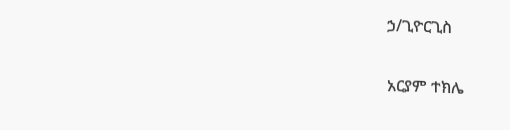ኃ/ጊዮርጊስ

አርያም ተክሌ